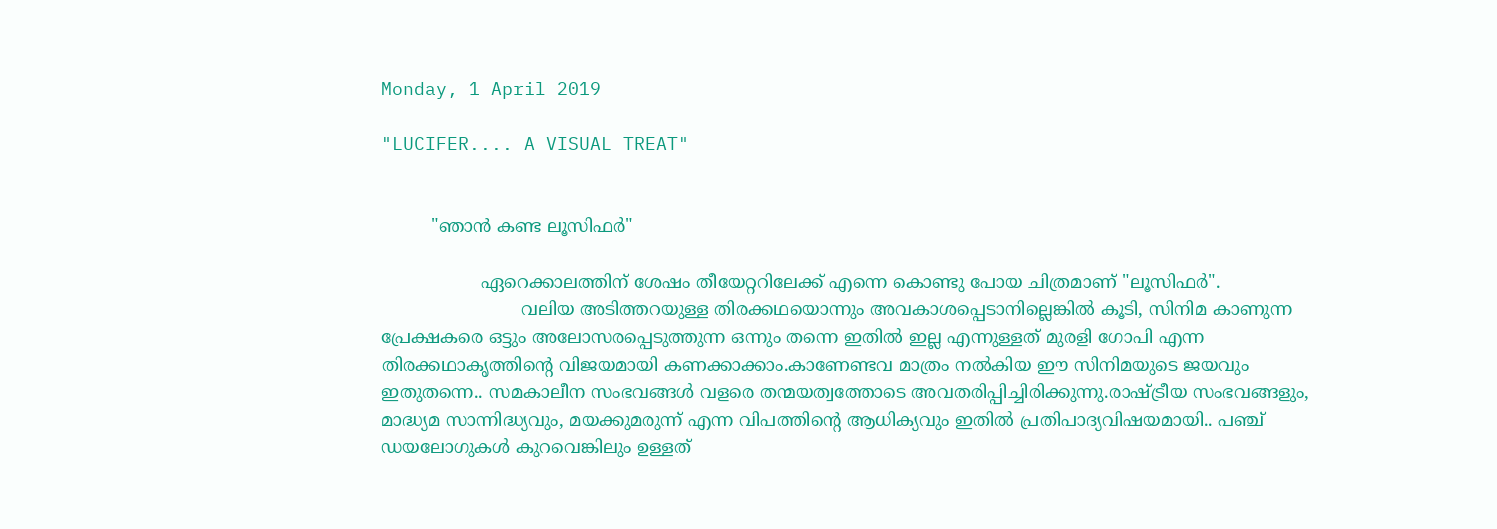Monday, 1 April 2019

"LUCIFER.... A VISUAL TREAT"


         "ഞാൻ കണ്ട ലൂസിഫർ"

                  ഏറെക്കാലത്തിന് ശേഷം തീയേറ്ററിലേക്ക് എന്നെ കൊണ്ടു പോയ ചിത്രമാണ് "ലൂസിഫർ".
                         വലിയ അടിത്തറയുള്ള തിരക്കഥയൊന്നും അവകാശപ്പെടാനില്ലെങ്കിൽ കൂടി, സിനിമ കാണുന്ന പ്രേക്ഷകരെ ഒട്ടും അലോസരപ്പെടുത്തുന്ന ഒന്നും തന്നെ ഇതിൽ ഇല്ല എന്നുള്ളത് മുരളി ഗോപി എന്ന തിരക്കഥാകൃത്തിന്റെ വിജയമായി കണക്കാക്കാം.കാണേണ്ടവ മാത്രം നൽകിയ ഈ സിനിമയുടെ ജയവും ഇതുതന്നെ.. സമകാലീന സംഭവങ്ങൾ വളരെ തന്മയത്വത്തോടെ അവതരിപ്പിച്ചിരിക്കുന്നു.രാഷ്ട്രീയ സംഭവങ്ങളും, മാദ്ധ്യമ സാന്നിദ്ധ്യവും, മയക്കുമരുന്ന് എന്ന വിപത്തിന്റെ ആധിക്യവും ഇതിൽ പ്രതിപാദ്യവിഷയമായി.. പഞ്ച് ഡയലോഗുകൾ കുറവെങ്കിലും ഉള്ളത്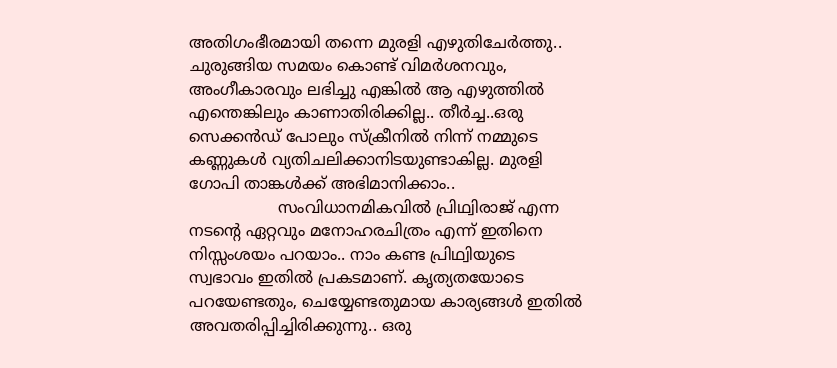അതിഗംഭീരമായി തന്നെ മുരളി എഴുതിചേർത്തു.. ചുരുങ്ങിയ സമയം കൊണ്ട് വിമർശനവും, അംഗീകാരവും ലഭിച്ചു എങ്കിൽ ആ എഴുത്തിൽ എന്തെങ്കിലും കാണാതിരിക്കില്ല.. തീർച്ച..ഒരു സെക്കന്‍ഡ് പോലും സ്ക്രീനിൽ നിന്ന് നമ്മുടെ കണ്ണുകൾ വ്യതിചലിക്കാനിടയുണ്ടാകില്ല. മുരളി ഗോപി താങ്കൾക്ക് അഭിമാനിക്കാം..
                  സംവിധാനമികവിൽ പ്രിഥ്വിരാജ് എന്ന നടന്റെ ഏറ്റവും മനോഹരചിത്രം എന്ന് ഇതിനെ നിസ്സംശയം പറയാം.. നാം കണ്ട പ്രിഥ്വിയുടെ സ്വഭാവം ഇതിൽ പ്രകടമാണ്. കൃത്യതയോടെ പറയേണ്ടതും, ചെയ്യേണ്ടതുമായ കാര്യങ്ങൾ ഇതിൽ അവതരിപ്പിച്ചിരിക്കുന്നു.. ഒരു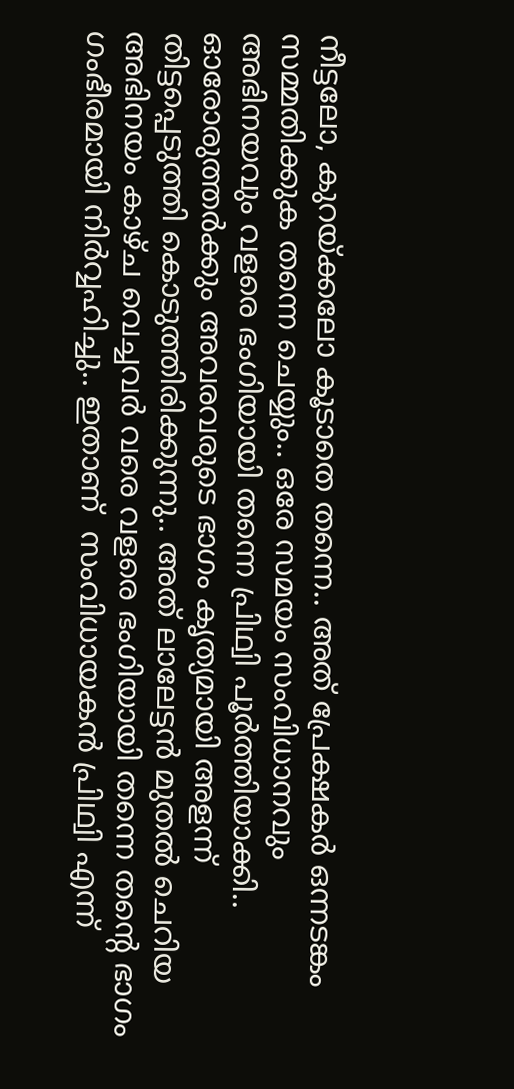നീട്ടലോ, കുറയ്ക്കലോ കൂടാതെ തന്നെ.. അത് പ്രേക്ഷകർ ഒന്നടങ്കം സമ്മതിക്കുക തന്നെ ചെയ്യും.. ഒരേ സമയം സംവിധാനവും അഭിനയവും വളരെ ഭംഗിയായി തന്നെ പ്രിഥ്വി പൂർത്തിയാക്കി.. ഓരോരുത്തര്‍ക്കും അവരവരുടെ ഭാഗം കൃത്യമായി അളന്ന് തിട്ടപ്പെടുത്തി കൊടുത്തിരിക്കുന്നു.. അത് ലാലേട്ടൻ മുതൽ ചെറിയ അഭിനയം കാഴ്ച വെച്ചവർ വരെ വളരെ ഭംഗിയായി തന്നെ തന്റെ ഭാഗം ഗംഭീരമായി നിർവ്വഹിച്ചു.. ഇതാണ്  സംവിധായകൻ പ്രിഥ്വി എന്ന്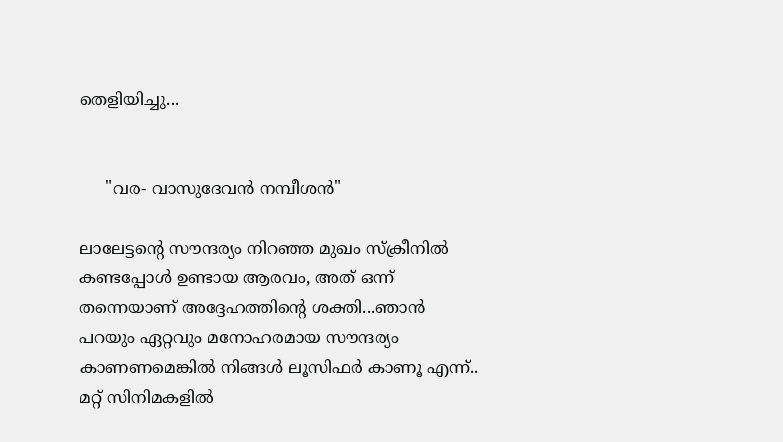തെളിയിച്ചു...


     "വര- വാസുദേവൻ നമ്പീശൻ"

ലാലേട്ടന്റെ സൗന്ദര്യം നിറഞ്ഞ മുഖം സ്ക്രീനിൽ കണ്ടപ്പോൾ ഉണ്ടായ ആരവം, അത് ഒന്ന് തന്നെയാണ് അദ്ദേഹത്തിന്റെ ശക്തി...ഞാൻ പറയും ഏറ്റവും മനോഹരമായ സൗന്ദര്യം കാണണമെങ്കിൽ നിങ്ങൾ ലൂസിഫർ കാണൂ എന്ന്.. മറ്റ് സിനിമകളിൽ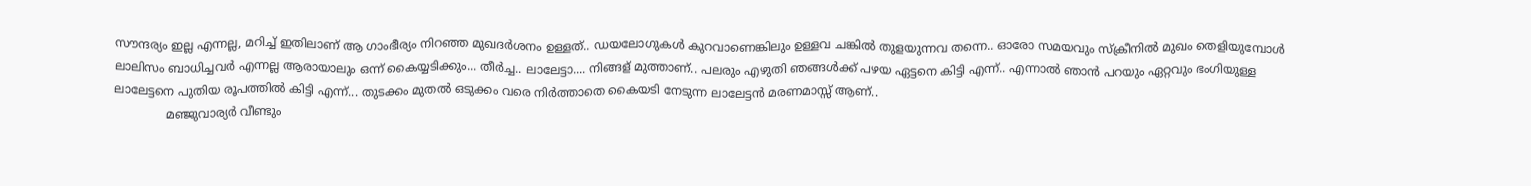സൗന്ദര്യം ഇല്ല എന്നല്ല, മറിച്ച് ഇതിലാണ് ആ ഗാംഭീര്യം നിറഞ്ഞ മുഖദർശനം ഉള്ളത്.. ഡയലോഗുകൾ കുറവാണെങ്കിലും ഉള്ളവ ചങ്കിൽ തുളയുന്നവ തന്നെ.. ഓരോ സമയവും സ്ക്രീനിൽ മുഖം തെളിയുമ്പോൾ ലാലിസം ബാധിച്ചവർ എന്നല്ല ആരായാലും ഒന്ന് കൈയ്യടിക്കും... തീർച്ച.. ലാലേട്ടാ.... നിങ്ങള് മുത്താണ്.. പലരും എഴുതി ഞങ്ങൾക്ക് പഴയ ഏട്ടനെ കിട്ടി എന്ന്.. എന്നാൽ ഞാൻ പറയും ഏറ്റവും ഭംഗിയുള്ള ലാലേട്ടനെ പുതിയ രൂപത്തിൽ കിട്ടി എന്ന്... തുടക്കം മുതൽ ഒടുക്കം വരെ നിർത്താതെ കൈയടി നേടുന്ന ലാലേട്ടൻ മരണമാസ്സ് ആണ്..
              മഞ്ജുവാര്യർ വീണ്ടും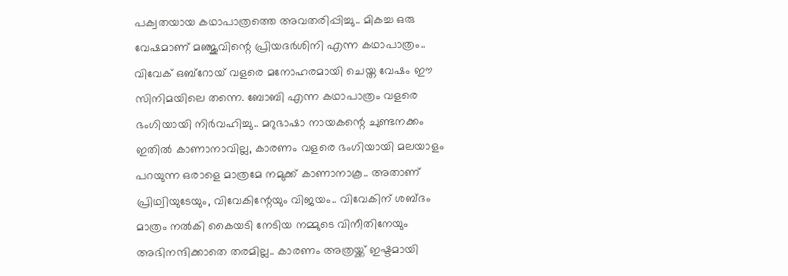പക്വതയായ കഥാപാത്രത്തെ അവതരിപ്പിച്ചു.. മികച്ച ഒരു വേഷമാണ് മഞ്ജുവിന്റെ പ്രിയദർശിനി എന്ന കഥാപാത്രം.. വിവേക് ഒബ്റോയ് വളരെ മനോഹരമായി ചെയ്ത വേഷം ഈ സിനിമയിലെ തന്നെ. ബോബി എന്ന കഥാപാത്രം വളരെ ഭംഗിയായി നിര്‍വഹിച്ചു.. മറുഭാഷാ നായകന്റെ ചുണ്ടനക്കം ഇതിൽ കാണാനാവില്ല, കാരണം വളരെ ഭംഗിയായി മലയാളം പറയുന്ന ഒരാളെ മാത്രമേ നമുക്ക് കാണാനാകൂ.. അതാണ് പ്രിഥ്വിയുടേയും, വിവേകിന്റേയും വിജയം.. വിവേകിന് ശബ്ദം മാത്രം നൽകി കൈയടി നേടിയ നമ്മുടെ വിനീതിനേയും അഭിനന്ദിക്കാതെ തരമില്ല.. കാരണം അത്രയ്ക്ക് ഇഷ്ടമായി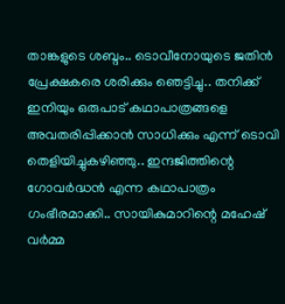താങ്കളുടെ ശബ്ദം.. ടൊവീനോയുടെ ജതിൻ പ്രേക്ഷകരെ ശരിക്കും ഞെട്ടിച്ചു.. തനിക്ക് ഇനിയും ഒരുപാട് കഥാപാത്രങ്ങളെ അവതരിപ്പിക്കാൻ സാധിക്കും എന്ന് ടൊവി തെളിയിച്ചുകഴിഞ്ഞു.. ഇന്ദജിത്തിന്റെ ഗോവർദ്ധൻ എന്ന കഥാപാത്രം ഗംഭീരമാക്കി.. സായികുമാറിന്റെ മഹേഷ് വർമ്മ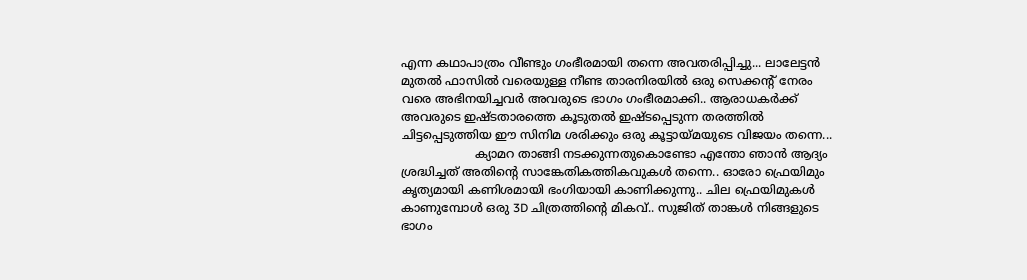എന്ന കഥാപാത്രം വീണ്ടും ഗംഭീരമായി തന്നെ അവതരിപ്പിച്ചു... ലാലേട്ടൻ മുതൽ ഫാസിൽ വരെയുള്ള നീണ്ട താരനിരയിൽ ഒരു സെക്കന്റ് നേരം വരെ അഭിനയിച്ചവർ അവരുടെ ഭാഗം ഗംഭീരമാക്കി.. ആരാധകർക്ക് അവരുടെ ഇഷ്ടതാരത്തെ കൂടുതൽ ഇഷ്ടപ്പെടുന്ന തരത്തിൽ ചിട്ടപ്പെടുത്തിയ ഈ സിനിമ ശരിക്കും ഒരു കൂട്ടായ്മയുടെ വിജയം തന്നെ...
                    ക്യാമറ താങ്ങി നടക്കുന്നതുകൊണ്ടോ എന്തോ ഞാൻ ആദ്യം ശ്രദ്ധിച്ചത് അതിന്റെ സാങ്കേതികത്തികവുകൾ തന്നെ.. ഓരോ ഫ്രെയിമും കൃത്യമായി കണിശമായി ഭംഗിയായി കാണിക്കുന്നു.. ചില ഫ്രെയിമുകൾ കാണുമ്പോൾ ഒരു 3D ചിത്രത്തിന്റെ മികവ്.. സുജിത് താങ്കൾ നിങ്ങളുടെ ഭാഗം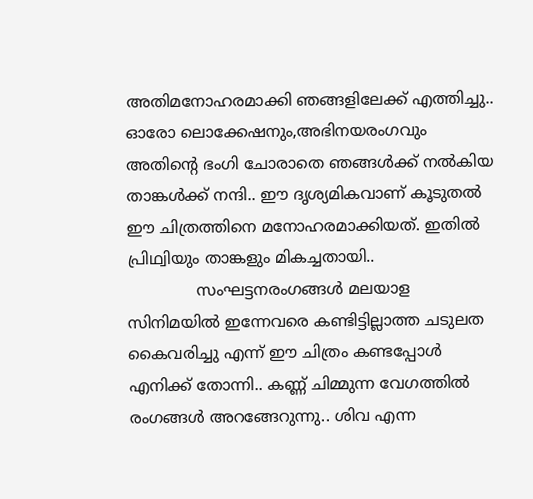അതിമനോഹരമാക്കി ഞങ്ങളിലേക്ക് എത്തിച്ചു.. ഓരോ ലൊക്കേഷനും,അഭിനയരംഗവും അതിന്റെ ഭംഗി ചോരാതെ ഞങ്ങൾക്ക് നൽകിയ താങ്കൾക്ക് നന്ദി.. ഈ ദൃശ്യമികവാണ് കൂടുതൽ ഈ ചിത്രത്തിനെ മനോഹരമാക്കിയത്. ഇതിൽ പ്രിഥ്വിയും താങ്കളും മികച്ചതായി..
              സംഘട്ടനരംഗങ്ങൾ മലയാള സിനിമയിൽ ഇന്നേവരെ കണ്ടിട്ടില്ലാത്ത ചടുലത കൈവരിച്ചു എന്ന് ഈ ചിത്രം കണ്ടപ്പോൾ എനിക്ക് തോന്നി.. കണ്ണ് ചിമ്മുന്ന വേഗത്തിൽ രംഗങ്ങൾ അറങ്ങേറുന്നു.. ശിവ എന്ന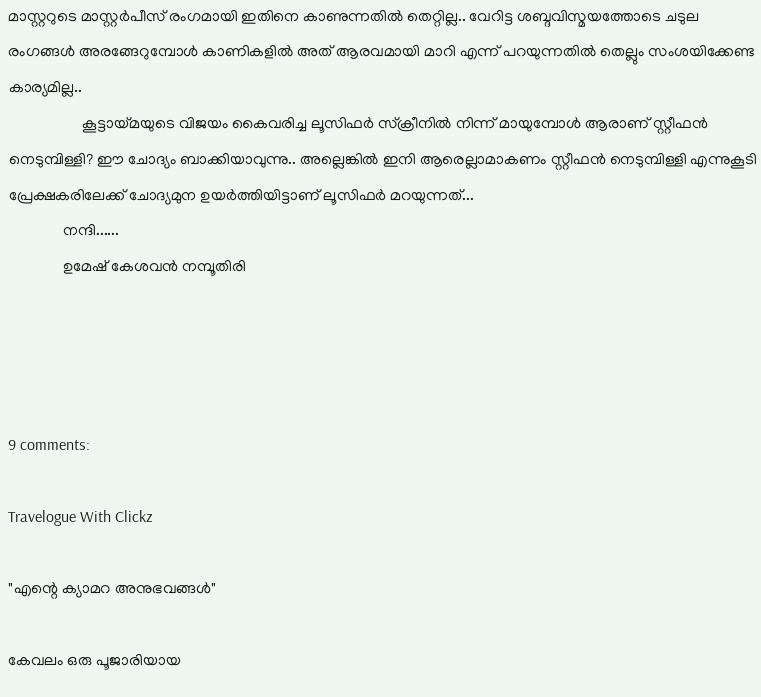മാസ്റ്ററുടെ മാസ്റ്റർപീസ് രംഗമായി ഇതിനെ കാണുന്നതിൽ തെറ്റില്ല.. വേറിട്ട ശബ്ദവിസ്മയത്തോടെ ചടുല രംഗങ്ങൾ അരങ്ങേറുമ്പോൾ കാണികളിൽ അത് ആരവമായി മാറി എന്ന് പറയുന്നതിൽ തെല്ലും സംശയിക്കേണ്ട കാര്യമില്ല..
                   കൂട്ടായ്മയുടെ വിജയം കൈവരിച്ച ലൂസിഫർ സ്ക്രീനിൽ നിന്ന് മായുമ്പോൾ ആരാണ് സ്റ്റീഫൻ നെടുമ്പിള്ളി? ഈ ചോദ്യം ബാക്കിയാവുന്നു.. അല്ലെങ്കിൽ ഇനി ആരെല്ലാമാകണം സ്റ്റീഫൻ നെടുമ്പിള്ളി എന്നുകൂടി പ്രേക്ഷകരിലേക്ക് ചോദ്യമുന ഉയർത്തിയിട്ടാണ് ലൂസിഫർ മറയുന്നത്...
              നന്ദി......
              ഉമേഷ് കേശവൻ നമ്പൂതിരി




9 comments:

Travelogue With Clickz

"എന്റെ ക്യാമറ അനുഭവങ്ങള്‍"

കേവലം ഒരു പൂജാരിയായ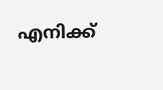എനിക്ക്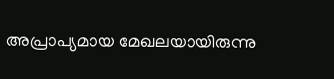അപ്രാപ്യമായ മേഖലയായിരുന്നു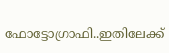ഫോട്ടോഗ്രാഫി..ഇതിലേക്ക്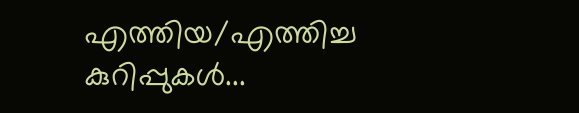എത്തിയ/എത്തിച്ച കുറിപ്പുകള്‍...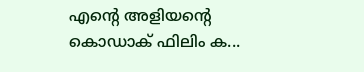എന്റെ അളിയന്റെ കൊഡാക് ഫിലിം ക...